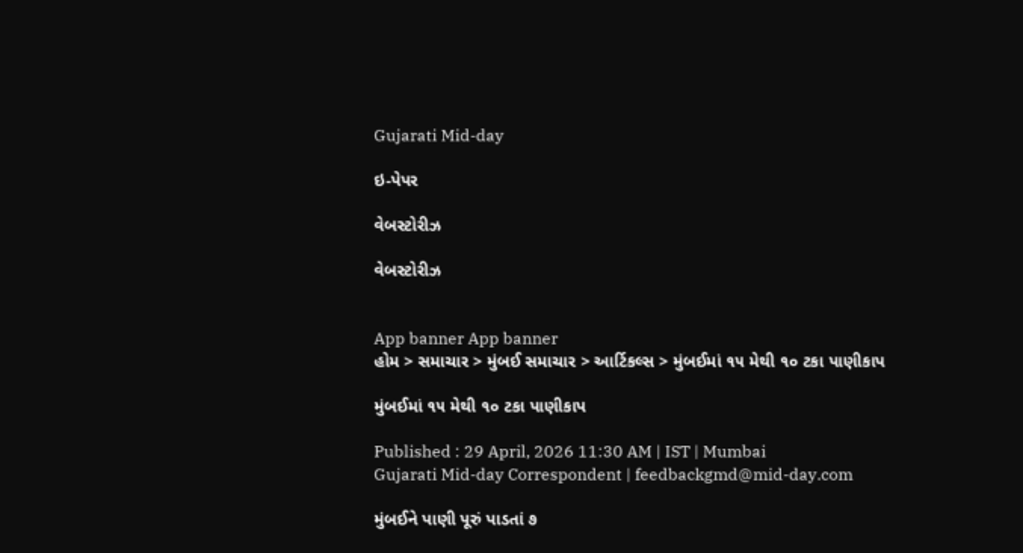Gujarati Mid-day

ઇ-પેપર

વેબસ્ટોરીઝ

વેબસ્ટોરીઝ


App banner App banner
હોમ > સમાચાર > મુંબઈ સમાચાર > આર્ટિકલ્સ > મુંબઈમાં ૧૫ મેથી ૧૦ ટકા પાણીકાપ

મુંબઈમાં ૧૫ મેથી ૧૦ ટકા પાણીકાપ

Published : 29 April, 2026 11:30 AM | IST | Mumbai
Gujarati Mid-day Correspondent | feedbackgmd@mid-day.com

મુંબઈને પાણી પૂરું પાડતાં ૭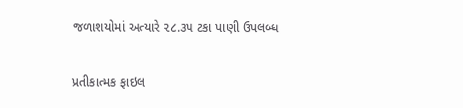જળાશયોમાં અત્યારે ૨૮.૩૫ ટકા પાણી ઉપલબ્ધ

પ્રતીકાત્મક ફાઇલ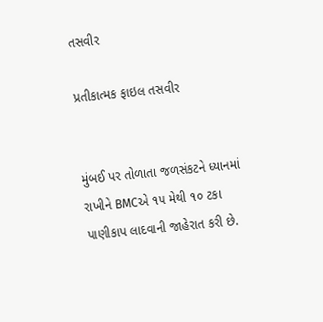તસવીર

પ્રતીકાત્મક ફાઇલ તસવીર


મુંબઈ પર તોળાતા જળસંકટને ધ્યાનમાં રાખીને BMCએ ૧૫ મેથી ૧૦ ટકા પાણીકાપ લાદવાની જાહેરાત કરી છે.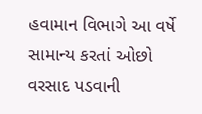હવામાન વિભાગે આ વર્ષે સામાન્ય કરતાં ઓછો વરસાદ પડવાની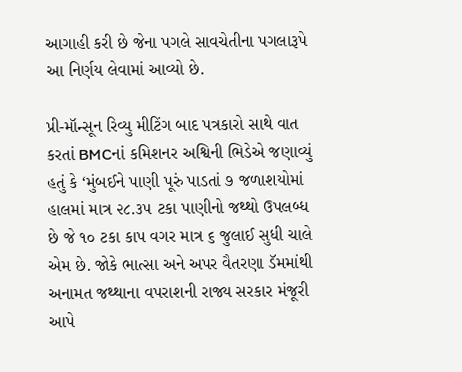આગાહી કરી છે જેના પગલે સાવચેતીના પગલારૂપે આ નિર્ણય લેવામાં આવ્યો છે.

પ્રી-મૉન્સૂન રિવ્યુ મીટિંગ બાદ પત્રકારો સાથે વાત કરતાં BMCનાં કમિશનર અશ્વિની ભિડેએ જણાવ્યું હતું કે ‘મુંબઈને પાણી પૂરું પાડતાં ૭ જળાશયોમાં હાલમાં માત્ર ૨૮.૩૫ ટકા પાણીનો જથ્થો ઉપલબ્ધ છે જે ૧૦ ટકા કાપ વગર માત્ર ૬ જુલાઈ સુધી ચાલે એમ છે. જોકે ભાત્સા અને અપર વૈતરણા ડૅમમાંથી અનામત જથ્થાના વપરાશની રાજ્ય સરકાર મંજૂરી આપે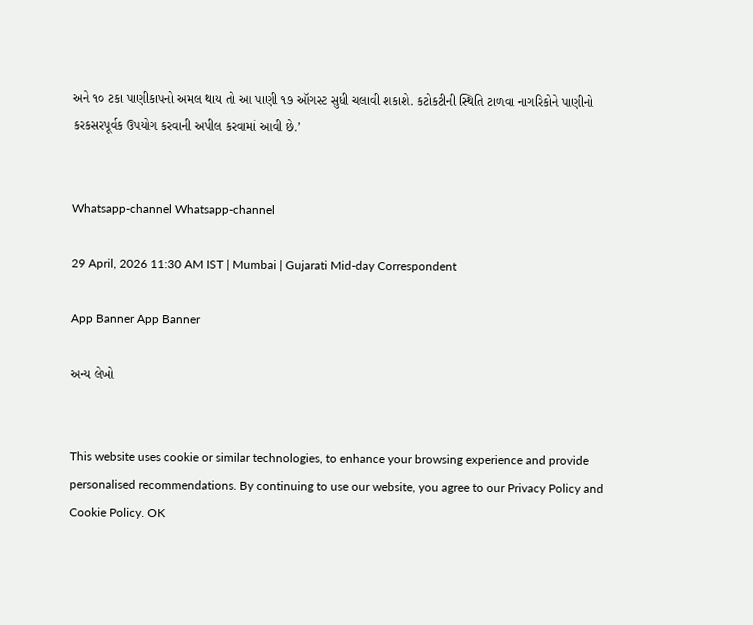અને ૧૦ ટકા પાણીકાપનો અમલ થાય તો આ પાણી ૧૭ ઑગસ્ટ સુધી ચલાવી શકાશે. કટોકટીની સ્થિતિ ટાળવા નાગરિકોને પાણીનો કરકસરપૂર્વક ઉપયોગ કરવાની અપીલ કરવામાં આવી છે.’


Whatsapp-channel Whatsapp-channel

29 April, 2026 11:30 AM IST | Mumbai | Gujarati Mid-day Correspondent

App Banner App Banner

અન્ય લેખો


This website uses cookie or similar technologies, to enhance your browsing experience and provide personalised recommendations. By continuing to use our website, you agree to our Privacy Policy and Cookie Policy. OK